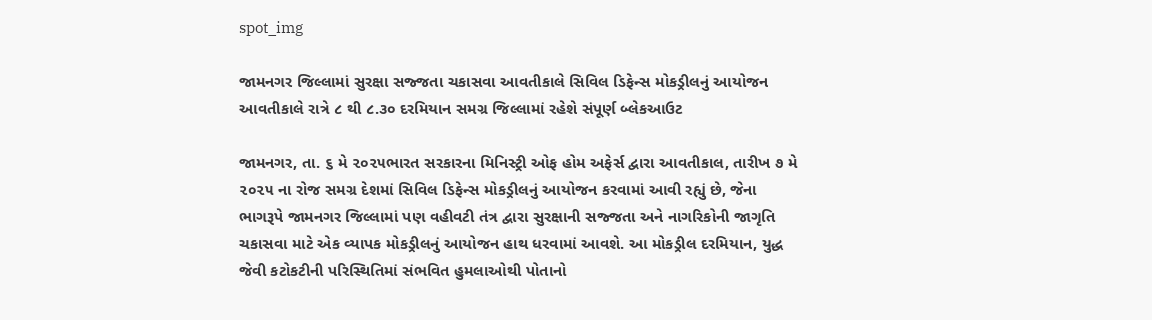spot_img

જામનગર જિલ્લામાં સુરક્ષા સજ્જતા ચકાસવા આવતીકાલે સિવિલ ડિફેન્સ મોકડ્રીલનું આયોજન આવતીકાલે રાત્રે ૮ થી ૮.૩૦ દરમિયાન સમગ્ર જિલ્લામાં રહેશે સંપૂર્ણ બ્લેકઆઉટ

જામનગર, તા. ૬ મે ૨૦૨૫ભારત સરકારના મિનિસ્ટ્રી ઓફ હોમ અફેર્સ દ્વારા આવતીકાલ, તારીખ ૭ મે ૨૦૨૫ ના રોજ સમગ્ર દેશમાં સિવિલ ડિફેન્સ મોકડ્રીલનું આયોજન કરવામાં આવી રહ્યું છે, જેના ભાગરૂપે જામનગર જિલ્લામાં પણ વહીવટી તંત્ર દ્વારા સુરક્ષાની સજ્જતા અને નાગરિકોની જાગૃતિ ચકાસવા માટે એક વ્યાપક મોકડ્રીલનું આયોજન હાથ ધરવામાં આવશે. આ મોકડ્રીલ દરમિયાન, યુદ્ધ જેવી કટોકટીની પરિસ્થિતિમાં સંભવિત હુમલાઓથી પોતાનો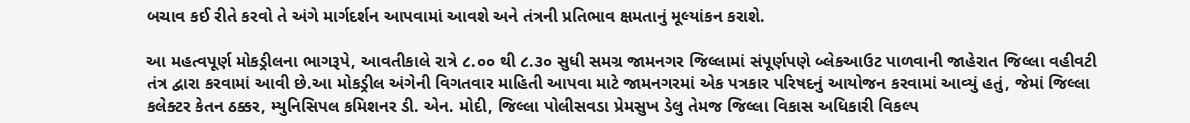બચાવ કઈ રીતે કરવો તે અંગે માર્ગદર્શન આપવામાં આવશે અને તંત્રની પ્રતિભાવ ક્ષમતાનું મૂલ્યાંકન કરાશે.

આ મહત્વપૂર્ણ મોકડ્રીલના ભાગરૂપે, આવતીકાલે રાત્રે ૮.૦૦ થી ૮.૩૦ સુધી સમગ્ર જામનગર જિલ્લામાં સંપૂર્ણપણે બ્લેકઆઉટ પાળવાની જાહેરાત જિલ્લા વહીવટી તંત્ર દ્વારા કરવામાં આવી છે.આ મોકડ્રીલ અંગેની વિગતવાર માહિતી આપવા માટે જામનગરમાં એક પત્રકાર પરિષદનું આયોજન કરવામાં આવ્યું હતું, જેમાં જિલ્લા કલેક્ટર કેતન ઠક્કર, મ્યુનિસિપલ કમિશનર ડી. એન. મોદી, જિલ્લા પોલીસવડા પ્રેમસુખ ડેલુ તેમજ જિલ્લા વિકાસ અધિકારી વિકલ્પ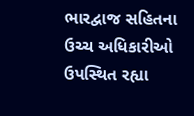ભારદ્વાજ સહિતના ઉચ્ચ અધિકારીઓ ઉપસ્થિત રહ્યા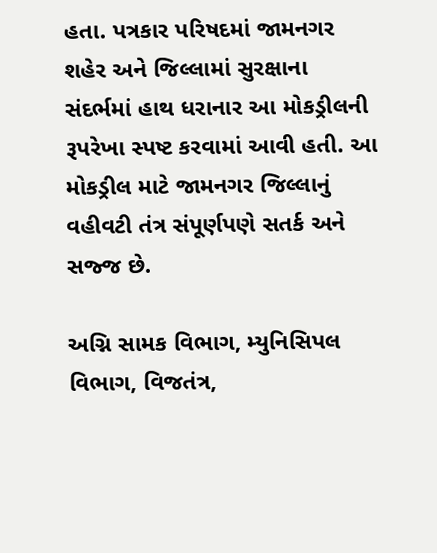હતા. પત્રકાર પરિષદમાં જામનગર શહેર અને જિલ્લામાં સુરક્ષાના સંદર્ભમાં હાથ ધરાનાર આ મોકડ્રીલની રૂપરેખા સ્પષ્ટ કરવામાં આવી હતી. આ મોકડ્રીલ માટે જામનગર જિલ્લાનું વહીવટી તંત્ર સંપૂર્ણપણે સતર્ક અને સજ્જ છે.

અગ્નિ સામક વિભાગ, મ્યુનિસિપલ વિભાગ, વિજતંત્ર,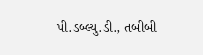પી.ડબ્લ્યુ.ડી., તબીબી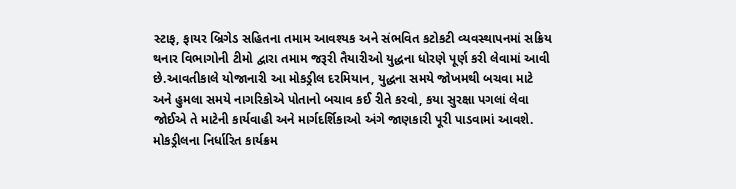સ્ટાફ, ફાયર બ્રિગેડ સહિતના તમામ આવશ્યક અને સંભવિત કટોકટી વ્યવસ્થાપનમાં સક્રિય થનાર વિભાગોની ટીમો દ્વારા તમામ જરૂરી તૈયારીઓ યુદ્ધના ધોરણે પૂર્ણ કરી લેવામાં આવી છે.આવતીકાલે યોજાનારી આ મોકડ્રીલ દરમિયાન, યુદ્ધના સમયે જોખમથી બચવા માટે અને હુમલા સમયે નાગરિકોએ પોતાનો બચાવ કઈ રીતે કરવો, કયા સુરક્ષા પગલાં લેવા જોઈએ તે માટેની કાર્યવાહી અને માર્ગદર્શિકાઓ અંગે જાણકારી પૂરી પાડવામાં આવશે. મોકડ્રીલના નિર્ધારિત કાર્યક્રમ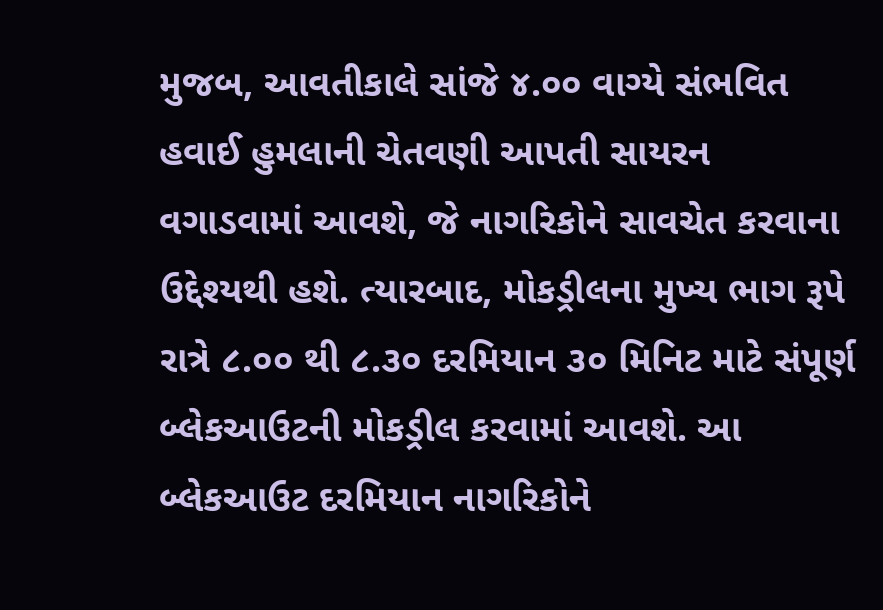મુજબ, આવતીકાલે સાંજે ૪.૦૦ વાગ્યે સંભવિત હવાઈ હુમલાની ચેતવણી આપતી સાયરન વગાડવામાં આવશે, જે નાગરિકોને સાવચેત કરવાના ઉદ્દેશ્યથી હશે. ત્યારબાદ, મોકડ્રીલના મુખ્ય ભાગ રૂપે રાત્રે ૮.૦૦ થી ૮.૩૦ દરમિયાન ૩૦ મિનિટ માટે સંપૂર્ણ બ્લેકઆઉટની મોકડ્રીલ કરવામાં આવશે. આ બ્લેકઆઉટ દરમિયાન નાગરિકોને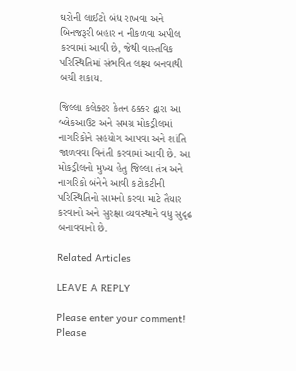ઘરોની લાઈટો બંધ રાખવા અને બિનજરૂરી બહાર ન નીકળવા અપીલ કરવામાં આવી છે, જેથી વાસ્તવિક પરિસ્થિતિમાં સંભવિત લક્ષ્ય બનવાથી બચી શકાય.

જિલ્લા કલેક્ટર કેતન ઠક્કર દ્વારા આ બ્લેકઆઉટ અને સમગ્ર મોકડ્રીલમાં નાગરિકોને સહયોગ આપવા અને શાંતિ જાળવવા વિનંતી કરવામાં આવી છે. આ મોકડ્રીલનો મુખ્ય હેતુ જિલ્લા તંત્ર અને નાગરિકો બંનેને આવી કટોકટીની પરિસ્થિતિનો સામનો કરવા માટે તૈયાર કરવાનો અને સુરક્ષા વ્યવસ્થાને વધુ સુદૃઢ બનાવવાનો છે.

Related Articles

LEAVE A REPLY

Please enter your comment!
Please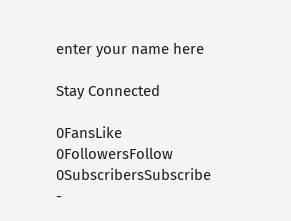enter your name here

Stay Connected

0FansLike
0FollowersFollow
0SubscribersSubscribe
-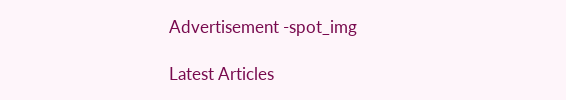Advertisement -spot_img

Latest Articles